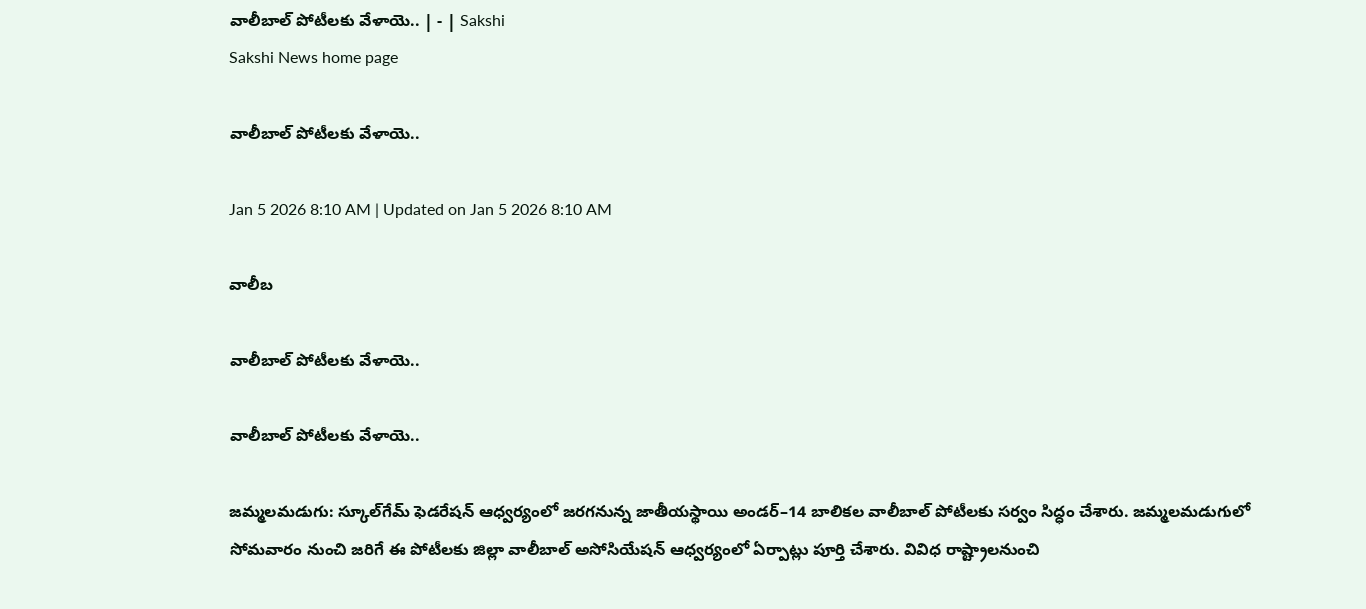వాలీబాల్‌ పోటీలకు వేళాయె.. | - | Sakshi
Sakshi News home page

వాలీబాల్‌ పోటీలకు వేళాయె..

Jan 5 2026 8:10 AM | Updated on Jan 5 2026 8:10 AM

వాలీబ

వాలీబాల్‌ పోటీలకు వేళాయె..

వాలీబాల్‌ పోటీలకు వేళాయె..

జమ్మలమడుగు: స్కూల్‌గేమ్‌ ఫెడరేషన్‌ ఆధ్వర్యంలో జరగనున్న జాతీయస్థాయి అండర్‌–14 బాలికల వాలీబాల్‌ పోటీలకు సర్వం సిద్ధం చేశారు. జమ్మలమడుగులో సోమవారం నుంచి జరిగే ఈ పోటీలకు జిల్లా వాలీబాల్‌ అసోసియేషన్‌ ఆధ్వర్యంలో ఏర్పాట్లు పూర్తి చేశారు. వివిధ రాష్ట్రాలనుంచి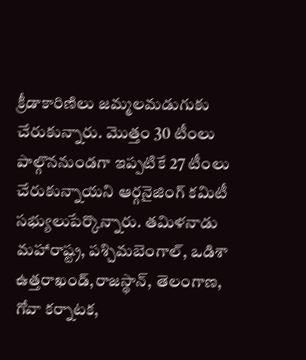క్రీడాకారిణిలు జమ్మలమడుగుకు చేరుకున్నారు. మొత్తం 30 టీంలు పాల్గొననుండగా ఇప్పటికే 27 టీంలు చేరుకున్నాయని ఆర్గనైజింగ్‌ కమిటీ సభ్యులుపేర్కొన్నారు. తమిళనాడు మహారాష్ట్ర, పశ్చిమబెంగాల్‌, ఒడిశా ఉత్తరాఖండ్‌,రాజస్థాన్‌, తెలంగాణ, గోవా కర్నాటక,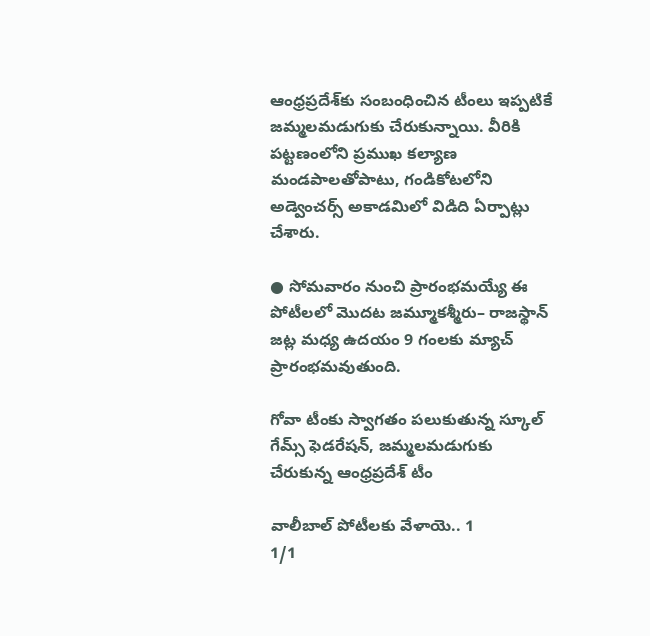ఆంధ్రప్రదేశ్‌కు సంబంధించిన టీంలు ఇప్పటికే జమ్మలమడుగుకు చేరుకున్నాయి. వీరికి పట్టణంలోని ప్రముఖ కల్యాణ మండపాలతోపాటు, గండికోటలోని అడ్వెంచర్స్‌ అకాడమిలో విడిది ఏర్పాట్లు చేశారు.

● సోమవారం నుంచి ప్రారంభమయ్యే ఈ పోటీలలో మొదట జమ్మూకశ్మీరు– రాజస్థాన్‌ జట్ల మధ్య ఉదయం 9 గంలకు మ్యాచ్‌ ప్రారంభమవుతుంది.

గోవా టీంకు స్వాగతం పలుకుతున్న స్కూల్‌ గేమ్స్‌ ఫెడరేషన్‌, జమ్మలమడుగుకు చేరుకున్న ఆంధ్రప్రదేశ్‌ టీం

వాలీబాల్‌ పోటీలకు వేళాయె.. 1
1/1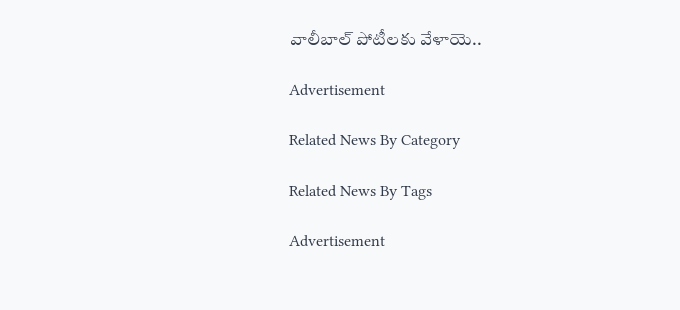వాలీబాల్‌ పోటీలకు వేళాయె..

Advertisement

Related News By Category

Related News By Tags

Advertisement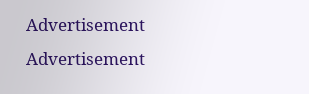Advertisement
Advertisement